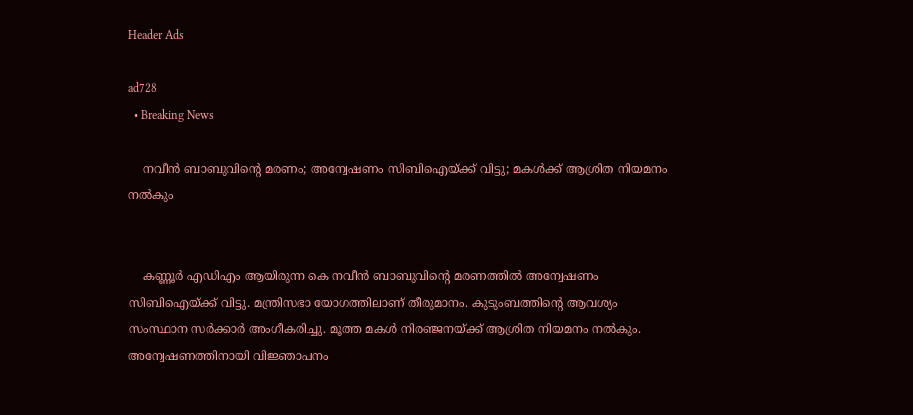Header Ads

ad728
  • Breaking News

    നവീന്‍ ബാബുവിന്റെ മരണം; അന്വേഷണം സിബിഐയ്ക്ക് വിട്ടു; മകള്‍ക്ക് ആശ്രിത നിയമനം നല്‍കും


    കണ്ണൂര്‍ എഡിഎം ആയിരുന്ന കെ നവീന്‍ ബാബുവിന്റെ മരണത്തില്‍ അന്വേഷണം സിബിഐയ്ക്ക് വിട്ടു. മന്ത്രിസഭാ യോഗത്തിലാണ് തീരുമാനം. കുടുംബത്തിന്റെ ആവശ്യം സംസ്ഥാന സര്‍ക്കാര്‍ അംഗീകരിച്ചു. മൂത്ത മകള്‍ നിരഞ്ജനയ്ക്ക് ആശ്രിത നിയമനം നല്‍കും. അന്വേഷണത്തിനായി വിജ്ഞാപനം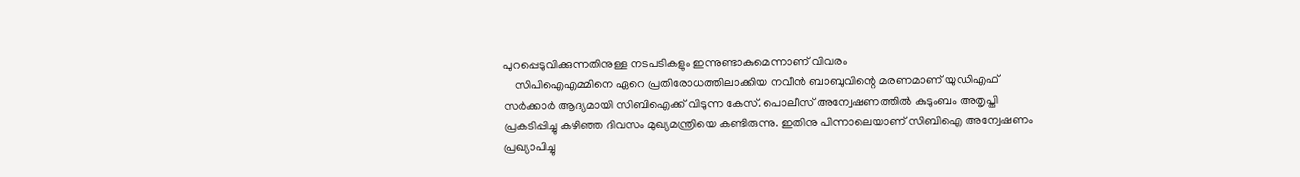പുറപ്പെടുവിക്കുന്നതിനുള്ള നടപടികളും ഇന്നുണ്ടാകുമെന്നാണ് വിവരം
    സിപിഐഎമ്മിനെ ഏറെ പ്രതിരോധത്തിലാക്കിയ നവീന്‍ ബാബുവിന്റെ മരണമാണ് യുഡിഎഫ് സര്‍ക്കാര്‍ ആദ്യമായി സിബിഐക്ക് വിടുന്ന കേസ്. പൊലീസ് അന്വേഷണത്തില്‍ കുടുംബം അതൃപ്തി പ്രകടിപ്പിച്ചു കഴിഞ്ഞ ദിവസം മുഖ്യമന്ത്രിയെ കണ്ടിരുന്നു. ഇതിനു പിന്നാലെയാണ് സിബിഐ അന്വേഷണം പ്രഖ്യാപിച്ചു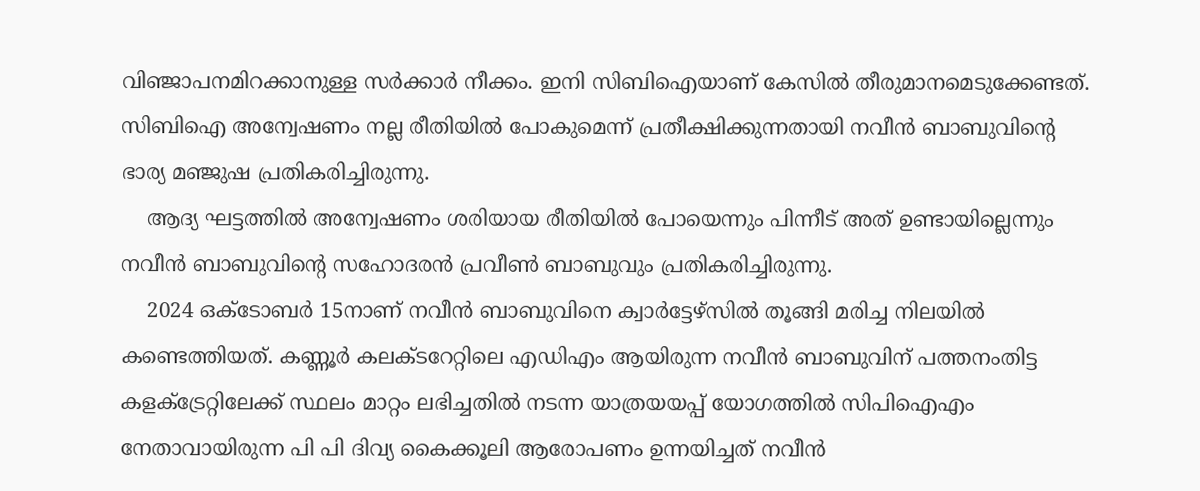വിഞ്ജാപനമിറക്കാനുള്ള സര്‍ക്കാര്‍ നീക്കം. ഇനി സിബിഐയാണ് കേസില്‍ തീരുമാനമെടുക്കേണ്ടത്. സിബിഐ അന്വേഷണം നല്ല രീതിയില്‍ പോകുമെന്ന് പ്രതീക്ഷിക്കുന്നതായി നവീന്‍ ബാബുവിന്റെ ഭാര്യ മഞ്ജുഷ പ്രതികരിച്ചിരുന്നു.
    ആദ്യ ഘട്ടത്തില്‍ അന്വേഷണം ശരിയായ രീതിയില്‍ പോയെന്നും പിന്നീട് അത് ഉണ്ടായില്ലെന്നും നവീന്‍ ബാബുവിന്റെ സഹോദരന്‍ പ്രവീണ്‍ ബാബുവും പ്രതികരിച്ചിരുന്നു.
    2024 ഒക്ടോബര്‍ 15നാണ് നവീന്‍ ബാബുവിനെ ക്വാര്‍ട്ടേഴ്സില്‍ തൂങ്ങി മരിച്ച നിലയില്‍ കണ്ടെത്തിയത്. കണ്ണൂര്‍ കലക്ടറേറ്റിലെ എഡിഎം ആയിരുന്ന നവീന്‍ ബാബുവിന് പത്തനംതിട്ട കളക്ട്രേറ്റിലേക്ക് സ്ഥലം മാറ്റം ലഭിച്ചതില്‍ നടന്ന യാത്രയയപ്പ് യോഗത്തില്‍ സിപിഐഎം നേതാവായിരുന്ന പി പി ദിവ്യ കൈക്കൂലി ആരോപണം ഉന്നയിച്ചത് നവീന്‍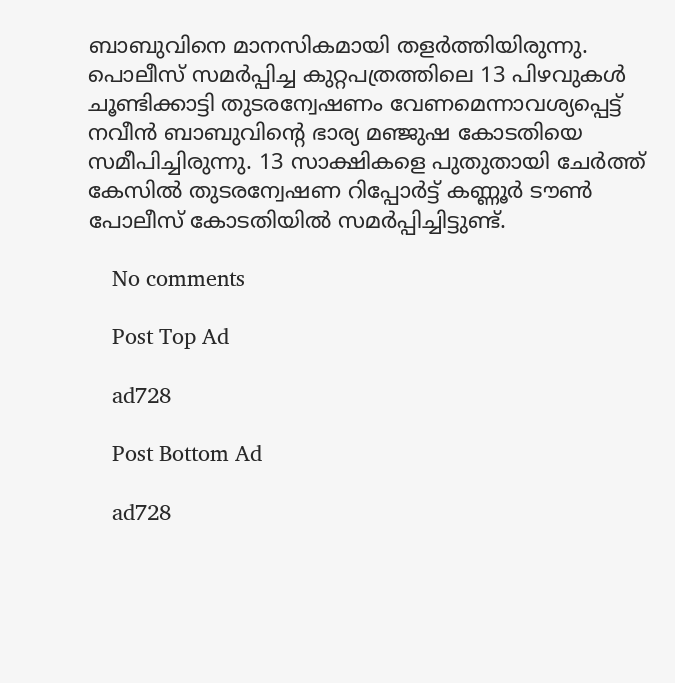ബാബുവിനെ മാനസികമായി തളര്‍ത്തിയിരുന്നു. പൊലീസ് സമര്‍പ്പിച്ച കുറ്റപത്രത്തിലെ 13 പിഴവുകള്‍ ചൂണ്ടിക്കാട്ടി തുടരന്വേഷണം വേണമെന്നാവശ്യപ്പെട്ട് നവീന്‍ ബാബുവിന്റെ ഭാര്യ മഞ്ജുഷ കോടതിയെ സമീപിച്ചിരുന്നു. 13 സാക്ഷികളെ പുതുതായി ചേര്‍ത്ത് കേസില്‍ തുടരന്വേഷണ റിപ്പോര്‍ട്ട് കണ്ണൂര്‍ ടൗണ്‍ പോലീസ് കോടതിയില്‍ സമര്‍പ്പിച്ചിട്ടുണ്ട്.

    No comments

    Post Top Ad

    ad728

    Post Bottom Ad

    ad728